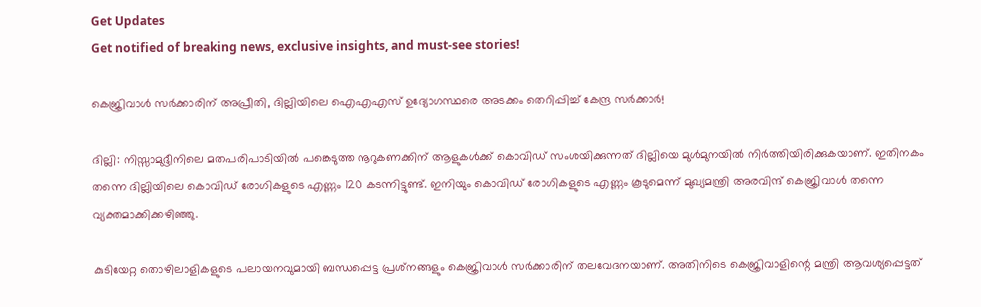Get Updates
Get notified of breaking news, exclusive insights, and must-see stories!

കെജ്രിവാൾ സർക്കാരിന് അപ്രീതി, ദില്ലിയിലെ ഐഎഎസ് ഉദ്യോഗസ്ഥരെ അടക്കം തെറിപ്പിച്ച് കേന്ദ്ര സർക്കാർ!

ദില്ലി: നിസ്സാമുദ്ദീനിലെ മതപരിപാടിയില്‍ പങ്കെടുത്ത നൂറുകണക്കിന് ആളുകള്‍ക്ക് കൊവിഡ് സംശയിക്കുന്നത് ദില്ലിയെ മുള്‍മുനയില്‍ നിര്‍ത്തിയിരിക്കുകയാണ്. ഇതിനകം തന്നെ ദില്ലിയിലെ കൊവിഡ് രോഗികളുടെ എണ്ണം 120 കടന്നിട്ടുണ്ട്. ഇനിയും കൊവിഡ് രോഗികളുടെ എണ്ണം കൂടുമെന്ന് മുഖ്യമന്ത്രി അരവിന്ദ് കെജ്രിവാള്‍ തന്നെ വ്യക്തമാക്കിക്കഴിഞ്ഞു.

കുടിയേറ്റ തൊഴിലാളികളുടെ പലായനവുമായി ബന്ധപ്പെട്ട പ്രശ്‌നങ്ങളും കെജ്രിവാള്‍ സര്‍ക്കാരിന് തലവേദനയാണ്. അതിനിടെ കെജ്രിവാളിന്റെ മന്ത്രി ആവശ്യപ്പെട്ടത്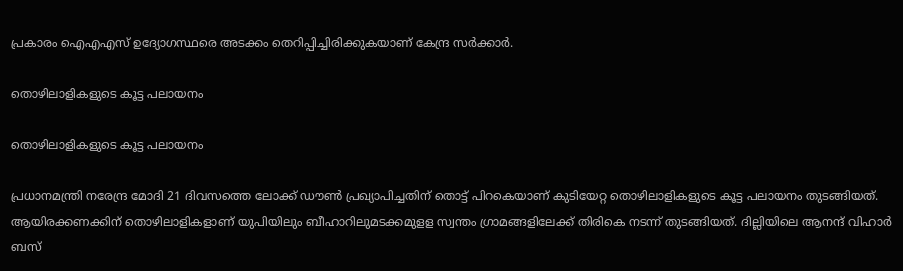പ്രകാരം ഐഎഎസ് ഉദ്യോഗസ്ഥരെ അടക്കം തെറിപ്പിച്ചിരിക്കുകയാണ് കേന്ദ്ര സര്‍ക്കാര്‍.

തൊഴിലാളികളുടെ കൂട്ട പലായനം

തൊഴിലാളികളുടെ കൂട്ട പലായനം

പ്രധാനമന്ത്രി നരേന്ദ്ര മോദി 21 ദിവസത്തെ ലോക്ക് ഡൗണ്‍ പ്രഖ്യാപിച്ചതിന് തൊട്ട് പിറകെയാണ് കുടിയേറ്റ തൊഴിലാളികളുടെ കൂട്ട പലായനം തുടങ്ങിയത്. ആയിരക്കണക്കിന് തൊഴിലാളികളാണ് യുപിയിലും ബീഹാറിലുമടക്കമുളള സ്വന്തം ഗ്രാമങ്ങളിലേക്ക് തിരികെ നടന്ന് തുടങ്ങിയത്. ദില്ലിയിലെ ആനന്ദ് വിഹാര്‍ ബസ്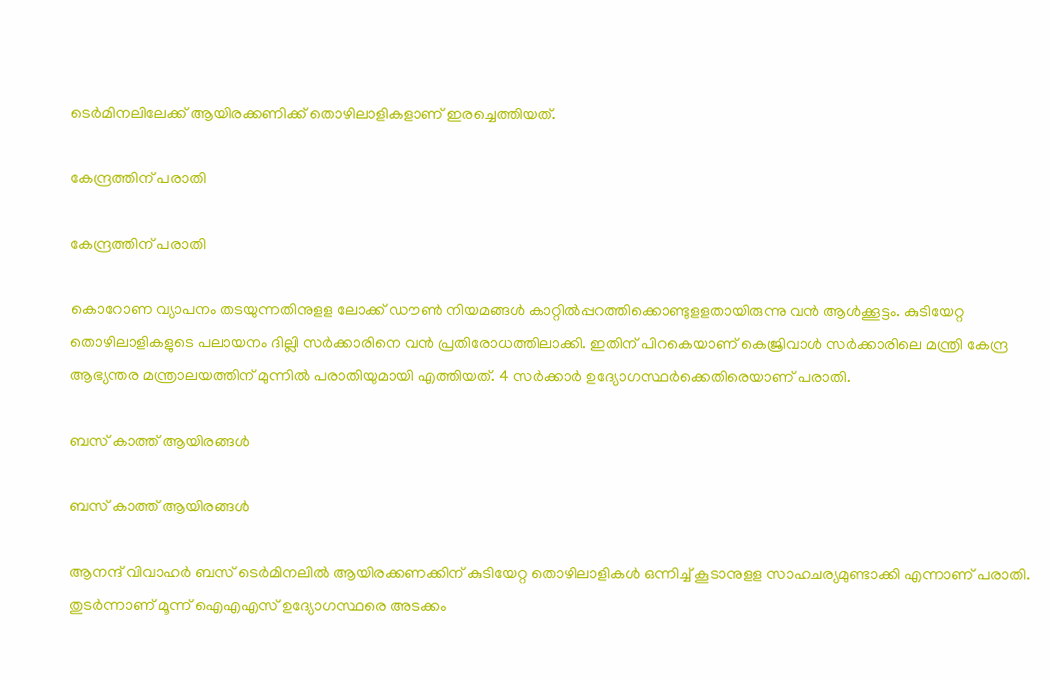ടെര്‍മിനലിലേക്ക് ആയിരക്കണിക്ക് തൊഴിലാളികളാണ് ഇരച്ചെത്തിയത്.

കേന്ദ്രത്തിന് പരാതി

കേന്ദ്രത്തിന് പരാതി

കൊറോണ വ്യാപനം തടയുന്നതിനുളള ലോക്ക് ഡൗണ്‍ നിയമങ്ങള്‍ കാറ്റില്‍പ്പറത്തിക്കൊണ്ടുളളതായിരുന്നു വന്‍ ആള്‍ക്കൂട്ടം. കുടിയേറ്റ തൊഴിലാളികളുടെ പലായനം ദില്ലി സര്‍ക്കാരിനെ വന്‍ പ്രതിരോധത്തിലാക്കി. ഇതിന് പിറകെയാണ് കെജ്രിവാള്‍ സര്‍ക്കാരിലെ മന്ത്രി കേന്ദ്ര ആഭ്യന്തര മന്ത്രാലയത്തിന് മുന്നില്‍ പരാതിയുമായി എത്തിയത്. 4 സര്‍ക്കാര്‍ ഉദ്യോഗസ്ഥര്‍ക്കെതിരെയാണ് പരാതി.

ബസ് കാത്ത് ആയിരങ്ങൾ

ബസ് കാത്ത് ആയിരങ്ങൾ

ആനന്ദ് വിവാഹര്‍ ബസ് ടെര്‍മിനലില്‍ ആയിരക്കണക്കിന് കുടിയേറ്റ തൊഴിലാളികള്‍ ഒന്നിച്ച് കൂടാനുളള സാഹചര്യമുണ്ടാക്കി എന്നാണ് പരാതി. തുടര്‍ന്നാണ് മൂന്ന് ഐഎഎസ് ഉദ്യോഗസ്ഥരെ അടക്കം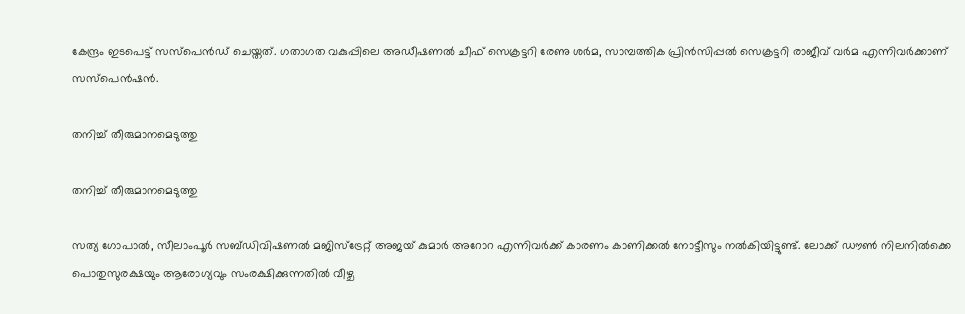കേന്ദ്രം ഇടപെട്ട് സസ്‌പെന്‍ഡ് ചെയ്തത്. ഗതാഗത വകുപ്പിലെ അഡീഷണല്‍ ചീഫ് സെക്രട്ടറി രേണു ശര്‍മ, സാമ്പത്തിക പ്രിന്‍സിപ്പല്‍ സെക്രട്ടറി രാജീവ് വര്‍മ എന്നിവര്‍ക്കാണ് സസ്‌പെന്‍ഷന്‍.

തനിച്ച് തീരുമാനമെടുത്തു

തനിച്ച് തീരുമാനമെടുത്തു

സത്യ ഗോപാല്‍, സീലാംപൂര്‍ സബ്ഡിവിഷണല്‍ മജിസ്‌ട്രേറ്റ് അജയ് കുമാര്‍ അറോറ എന്നിവര്‍ക്ക് കാരണം കാണിക്കല്‍ നോട്ടീസും നല്‍കിയിട്ടുണ്ട്. ലോക്ക് ഡൗണ്‍ നിലനില്‍ക്കെ പൊതുസുരക്ഷയും ആരോഗ്യവും സംരക്ഷിക്കുന്നതില്‍ വീഴ്ച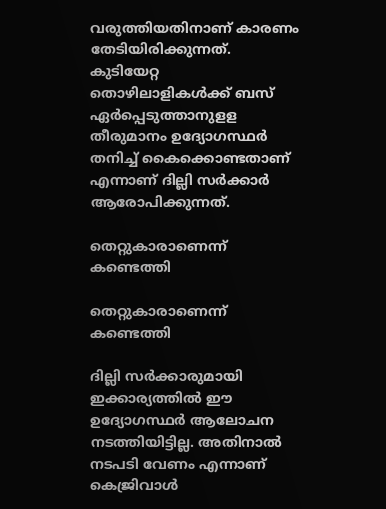വരുത്തിയതിനാണ് കാരണം തേടിയിരിക്കുന്നത്. കുടിയേറ്റ തൊഴിലാളികള്‍ക്ക് ബസ് ഏര്‍പ്പെടുത്താനുളള തീരുമാനം ഉദ്യോഗസ്ഥര്‍ തനിച്ച് കൈക്കൊണ്ടതാണ് എന്നാണ് ദില്ലി സര്‍ക്കാര്‍ ആരോപിക്കുന്നത്.

തെറ്റുകാരാണെന്ന് കണ്ടെത്തി

തെറ്റുകാരാണെന്ന് കണ്ടെത്തി

ദില്ലി സര്‍ക്കാരുമായി ഇക്കാര്യത്തില്‍ ഈ ഉദ്യോഗസ്ഥര്‍ ആലോചന നടത്തിയിട്ടില്ല. അതിനാല്‍ നടപടി വേണം എന്നാണ് കെജ്രിവാള്‍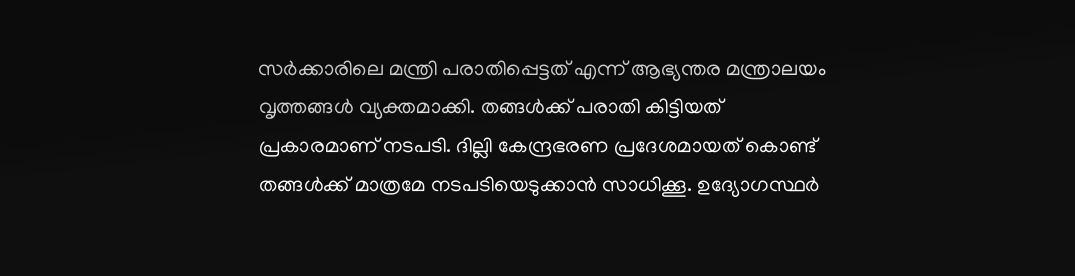സര്‍ക്കാരിലെ മന്ത്രി പരാതിപ്പെട്ടത് എന്ന് ആഭ്യന്തര മന്ത്രാലയം വൃത്തങ്ങള്‍ വ്യക്തമാക്കി. തങ്ങള്‍ക്ക് പരാതി കിട്ടിയത് പ്രകാരമാണ് നടപടി. ദില്ലി കേന്ദ്രഭരണ പ്രദേശമായത് കൊണ്ട് തങ്ങള്‍ക്ക് മാത്രമേ നടപടിയെടുക്കാന്‍ സാധിക്കൂ. ഉദ്യോഗസ്ഥര്‍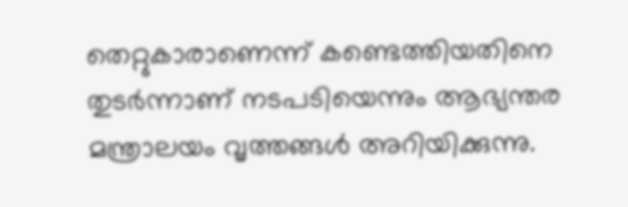തെറ്റുകാരാണെന്ന് കണ്ടെത്തിയതിനെ തുടര്‍ന്നാണ് നടപടിയെന്നും ആഭ്യന്തര മന്ത്രാലയം വൃത്തങ്ങള്‍ അറിയിക്കുന്നു.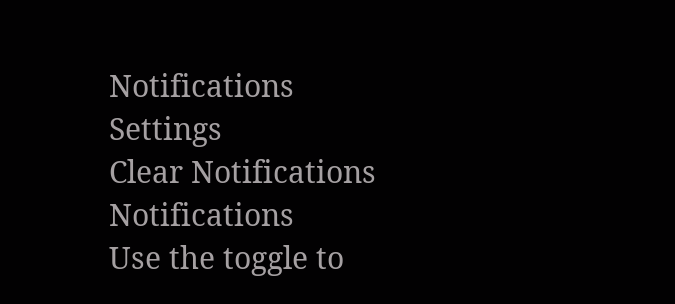Notifications
Settings
Clear Notifications
Notifications
Use the toggle to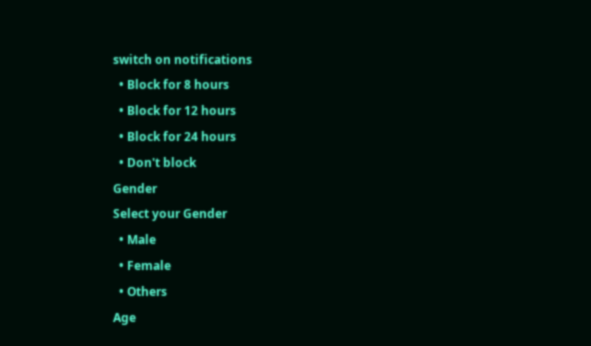switch on notifications
  • Block for 8 hours
  • Block for 12 hours
  • Block for 24 hours
  • Don't block
Gender
Select your Gender
  • Male
  • Female
  • Others
Age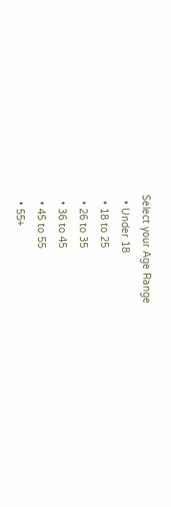Select your Age Range
  • Under 18
  • 18 to 25
  • 26 to 35
  • 36 to 45
  • 45 to 55
  • 55+